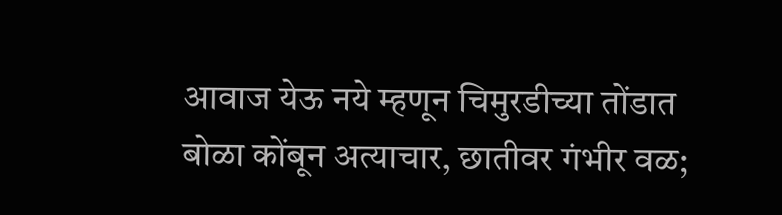आवाज येऊ नये म्हणून चिमुरडीच्या तोंडात बोळा कोंबून अत्याचार, छातीवर गंभीर वळ;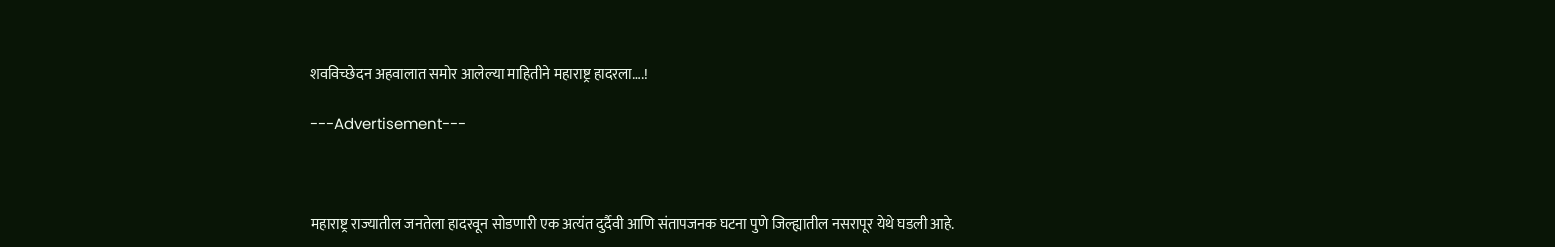शवविच्छेदन अहवालात समोर आलेल्या माहितीने महाराष्ट्र हादरला….!

---Advertisement---



महाराष्ट्र राज्यातील जनतेला हादरवून सोडणारी एक अत्यंत दुर्दैवी आणि संतापजनक घटना पुणे जिल्ह्यातील नसरापूर येथे घडली आहे.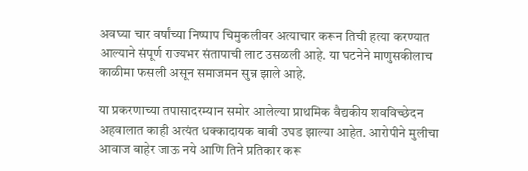अवघ्या चार वर्षांच्या निष्पाप चिमुकलीवर अत्याचार करून तिची हत्या करण्यात आल्याने संपूर्ण राज्यभर संतापाची लाट उसळली आहे. या घटनेने माणुसकीलाच काळीमा फसली असून समाजमन सुन्न झाले आहे.

या प्रकरणाच्या तपासादरम्यान समोर आलेल्या प्राथमिक वैद्यकीय शवविच्छेदन अहवालात काही अत्यंत धक्कादायक बाबी उघड झाल्या आहेत. आरोपीने मुलीचा आवाज बाहेर जाऊ नये आणि तिने प्रतिकार करू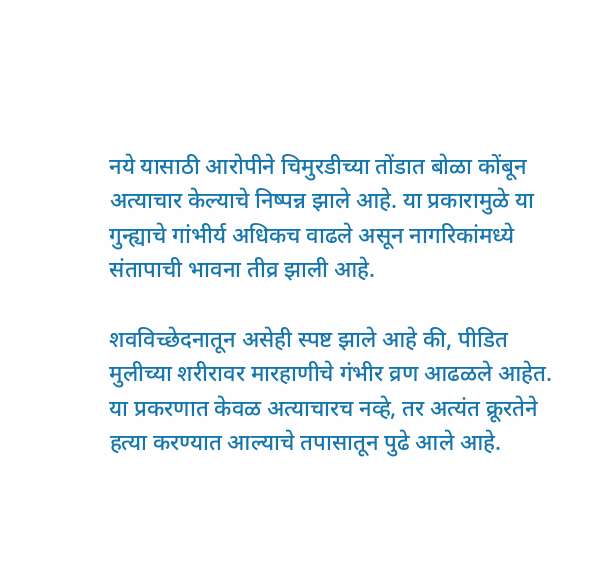नये यासाठी आरोपीने चिमुरडीच्या तोंडात बोळा कोंबून अत्याचार केल्याचे निष्पन्न झाले आहे. या प्रकारामुळे या गुन्ह्याचे गांभीर्य अधिकच वाढले असून नागरिकांमध्ये संतापाची भावना तीव्र झाली आहे.

शवविच्छेदनातून असेही स्पष्ट झाले आहे की, पीडित मुलीच्या शरीरावर मारहाणीचे गंभीर व्रण आढळले आहेत. या प्रकरणात केवळ अत्याचारच नव्हे, तर अत्यंत क्रूरतेने हत्या करण्यात आल्याचे तपासातून पुढे आले आहे.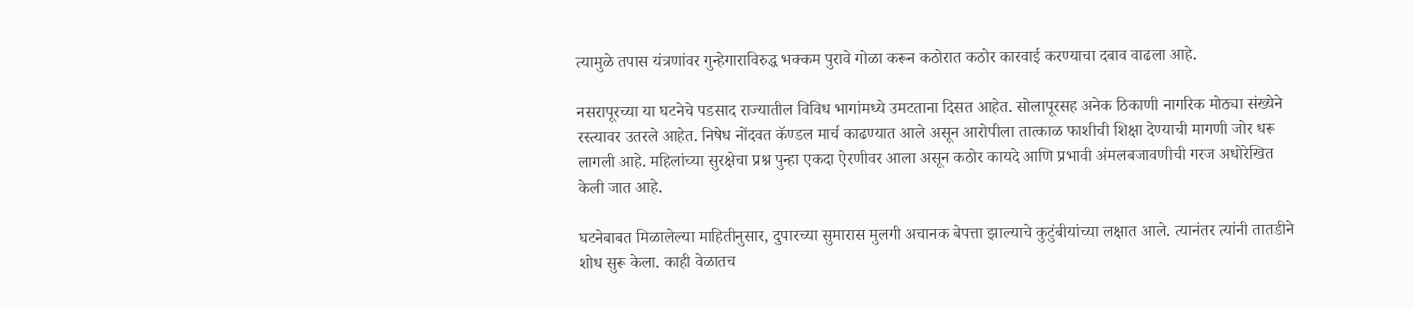त्यामुळे तपास यंत्रणांवर गुन्हेगाराविरुद्ध भक्कम पुरावे गोळा करून कठोरात कठोर कारवाई करण्याचा दबाव वाढला आहे.

नसरापूरच्या या घटनेचे पडसाद राज्यातील विविध भागांमध्ये उमटताना दिसत आहेत. सोलापूरसह अनेक ठिकाणी नागरिक मोठ्या संख्येने रस्त्यावर उतरले आहेत. निषेध नोंदवत कॅण्डल मार्च काढण्यात आले असून आरोपीला तात्काळ फाशीची शिक्षा देण्याची मागणी जोर धरू लागली आहे. महिलांच्या सुरक्षेचा प्रश्न पुन्हा एकदा ऐरणीवर आला असून कठोर कायदे आणि प्रभावी अंमलबजावणीची गरज अधोरेखित केली जात आहे.

घटनेबाबत मिळालेल्या माहितीनुसार, दुपारच्या सुमारास मुलगी अचानक बेपत्ता झाल्याचे कुटुंबीयांच्या लक्षात आले. त्यानंतर त्यांनी तातडीने शोध सुरू केला. काही वेळातच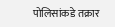पोलिसांकडे तक्रार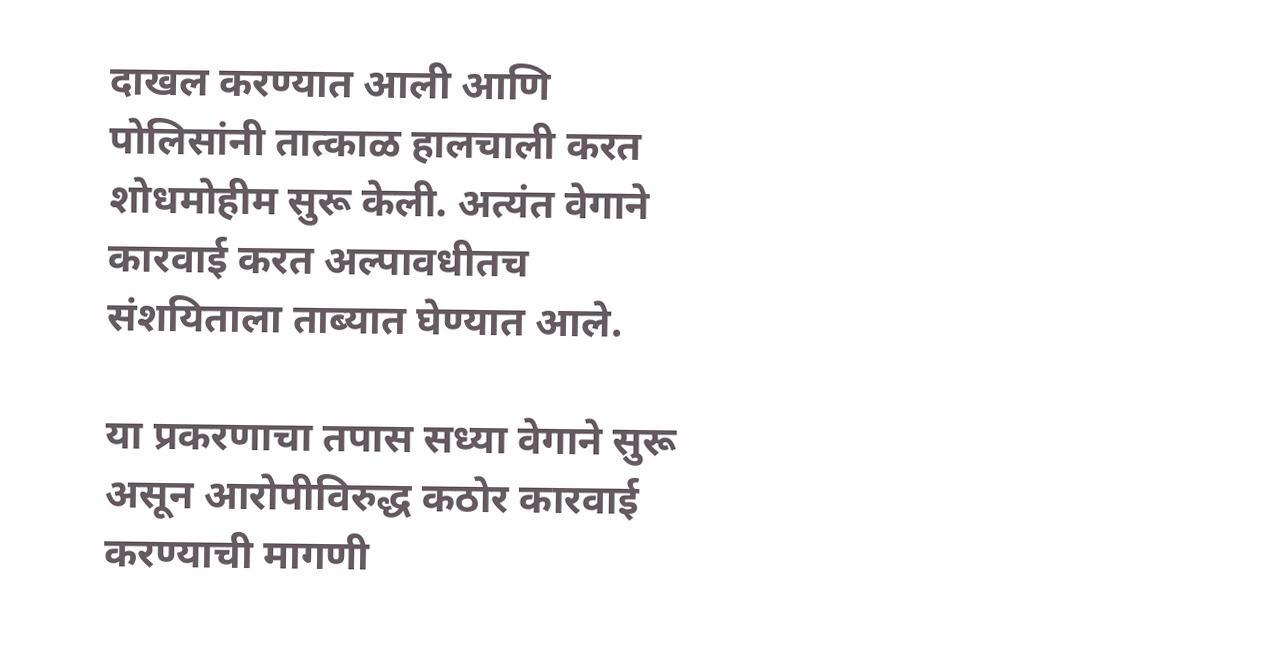दाखल करण्यात आली आणि पोलिसांनी तात्काळ हालचाली करत शोधमोहीम सुरू केली. अत्यंत वेगाने कारवाई करत अल्पावधीतच संशयिताला ताब्यात घेण्यात आले.

या प्रकरणाचा तपास सध्या वेगाने सुरू असून आरोपीविरुद्ध कठोर कारवाई करण्याची मागणी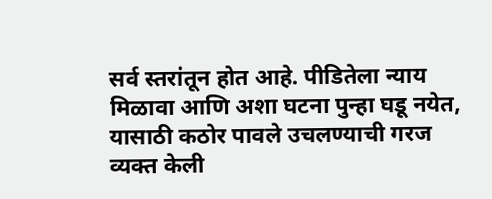सर्व स्तरांतून होत आहे. पीडितेला न्याय मिळावा आणि अशा घटना पुन्हा घडू नयेत, यासाठी कठोर पावले उचलण्याची गरज व्यक्त केली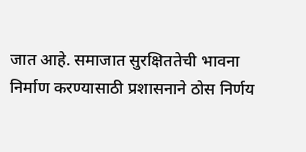जात आहे. समाजात सुरक्षिततेची भावना निर्माण करण्यासाठी प्रशासनाने ठोस निर्णय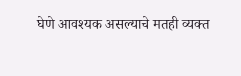घेणे आवश्यक असल्याचे मतही व्यक्त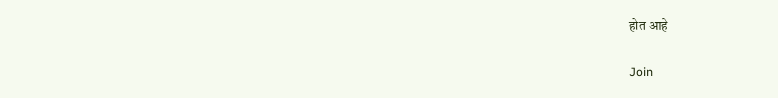होत आहे

Join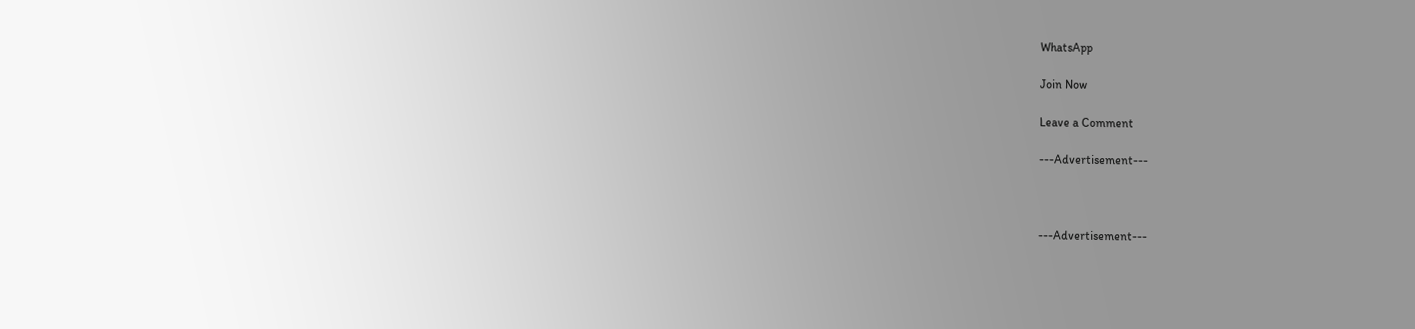WhatsApp

Join Now

Leave a Comment

---Advertisement---



---Advertisement---